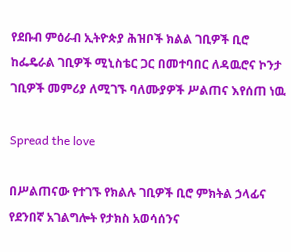የደቡብ ምዕራብ ኢትዮጵያ ሕዝቦች ክልል ገቢዎች ቢሮ ከፌዴራል ገቢዎች ሚኒስቴር ጋር በመተባበር ለዳዉሮና ኮንታ ገቢዎች መምሪያ ለሚገኙ ባለሙያዎች ሥልጠና እየሰጠ ነዉ

Spread the love

በሥልጠናው የተገኙ የክልሉ ገቢዎች ቢሮ ምክትል ኃላፊና የደንበኛ አገልግሎት የታክስ አወሳሰንና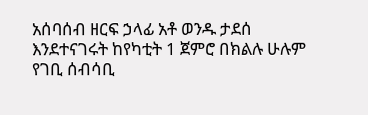አሰባሰብ ዘርፍ ኃላፊ አቶ ወንዱ ታደሰ እንደተናገሩት ከየካቲት 1 ጀምሮ በክልሉ ሁሉም የገቢ ሰብሳቢ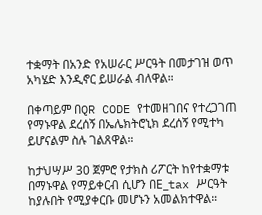ተቋማት በአንድ የአሠራር ሥርዓት በመታገዝ ወጥ አካሄድ እንዲኖር ይሠራል ብለዋል።

በቀጣይም በQR CODE የተመዘገበና የተረጋገጠ የማኑዋል ደረሰኝ በኤሌክትሮኒክ ደረሰኝ የሚተካ ይሆናልም ስሉ ገልጸዋል።

ከታህሣሥ 30 ጀምሮ የታክስ ሪፖርት ከየተቋማቱ በማኑዋል የማይቀርብ ሲሆን በE_tax ሥርዓት ከያሉበት የሚያቀርቡ መሆኑን አመልክተዋል።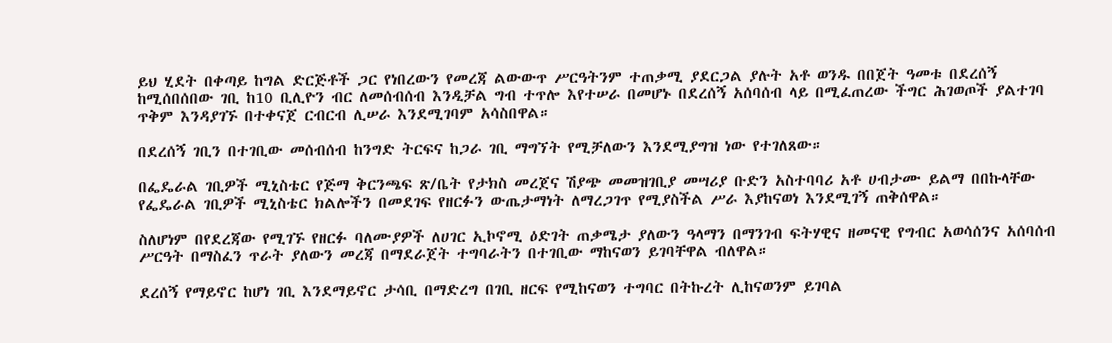ይህ ሂደት በቀጣይ ከግል ድርጅቶች ጋር የነበረውን የመረጃ ልውውጥ ሥርዓትንም ተጠቃሚ ያደርጋል ያሉት አቶ ወንዱ በበጀት ዓመቱ በደረሰኝ ከሚሰበሰበው ገቢ ከ10 ቢሊዮን ብር ለመሰብሰብ እንዲቻል ግብ ተጥሎ እየተሠራ በመሆኑ በደረሰኝ አሰባሰብ ላይ በሚፈጠረው ችግር ሕገወጦች ያልተገባ ጥቅም እንዳያገኙ በተቀናጀ ርብርብ ሊሠራ እንደሚገባም አሳስበዋል።

በደረሰኝ ገቢን በተገቢው መሰብሰብ ከንግድ ትርፍና ከጋራ ገቢ ማግኘት የሚቻለውን እንደሚያግዝ ነው የተገለጸው።

በፌዴራል ገቢዎች ሚኒስቴር የጅማ ቅርንጫፍ ጽ/ቤት የታክስ መረጀና ሽያጭ መመዝገቢያ መሣሪያ ቡድን አስተባባሪ አቶ ሀብታሙ ይልማ በበኩላቸው የፌዴራል ገቢዎች ሚኒስቴር ክልሎችን በመደገፍ የዘርፉን ውጤታማነት ለማረጋገጥ የሚያስችል ሥራ እያከናወነ እንደሚገኝ ጠቅሰዋል።

ስለሆነም በየደረጃው የሚገኙ የዘርፉ ባለሙያዎች ለሀገር ኢኮኖሚ ዕድገት ጠቃሜታ ያለውን ዓላማን በማንገብ ፍትሃዊና ዘመናዊ የግብር አወሳሰንና አሰባሰብ ሥርዓት በማስፈን ጥራት ያለውን መረጃ በማደራጀት ተግባራትን በተገቢው ማከናወን ይገባቸዋል ብለዋል።

ደረሰኝ የማይኖር ከሆነ ገቢ እንደማይኖር ታሳቢ በማድረግ በገቢ ዘርፍ የሚከናወን ተግባር በትኩረት ሊከናወንም ይገባል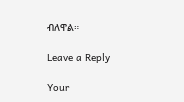ብለዋል።

Leave a Reply

Your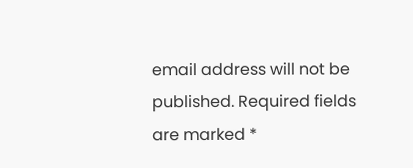email address will not be published. Required fields are marked *